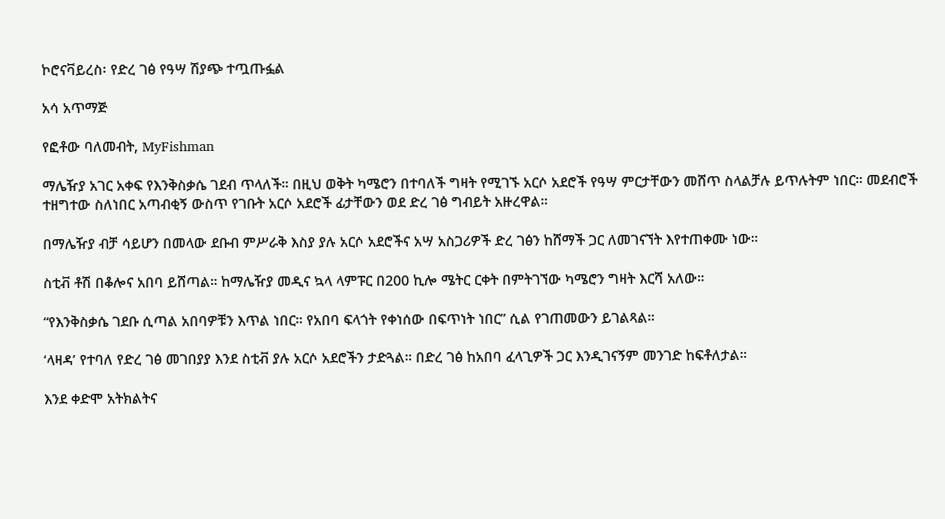ኮሮናቫይረስ፡ የድረ ገፅ የዓሣ ሽያጭ ተጧጡፏል

አሳ አጥማጅ

የፎቶው ባለመብት, MyFishman

ማሌዥያ አገር አቀፍ የእንቅስቃሴ ገደብ ጥላለች። በዚህ ወቅት ካሜሮን በተባለች ግዛት የሚገኙ አርሶ አደሮች የዓሣ ምርታቸውን መሸጥ ስላልቻሉ ይጥሉትም ነበር። መደብሮች ተዘግተው ስለነበር አጣብቂኝ ውስጥ የገቡት አርሶ አደሮች ፊታቸውን ወደ ድረ ገፅ ግብይት አዙረዋል።

በማሌዥያ ብቻ ሳይሆን በመላው ደቡብ ምሥራቅ እስያ ያሉ አርሶ አደሮችና አሣ አስጋሪዎች ድረ ገፅን ከሸማች ጋር ለመገናኘት እየተጠቀሙ ነው።

ስቲቭ ቶሽ በቆሎና አበባ ይሸጣል። ከማሌዥያ መዲና ኳላ ላምፑር በ200 ኪሎ ሜትር ርቀት በምትገኘው ካሜሮን ግዛት እርሻ አለው።

“የእንቅስቃሴ ገደቡ ሲጣል አበባዎቹን እጥል ነበር። የአበባ ፍላጎት የቀነሰው በፍጥነት ነበር” ሲል የገጠመውን ይገልጻል።

‘ላዛዳ’ የተባለ የድረ ገፅ መገበያያ እንደ ስቲቭ ያሉ አርሶ አደሮችን ታድጓል። በድረ ገፅ ከአበባ ፈላጊዎች ጋር እንዲገናኝም መንገድ ከፍቶለታል።

እንደ ቀድሞ አትክልትና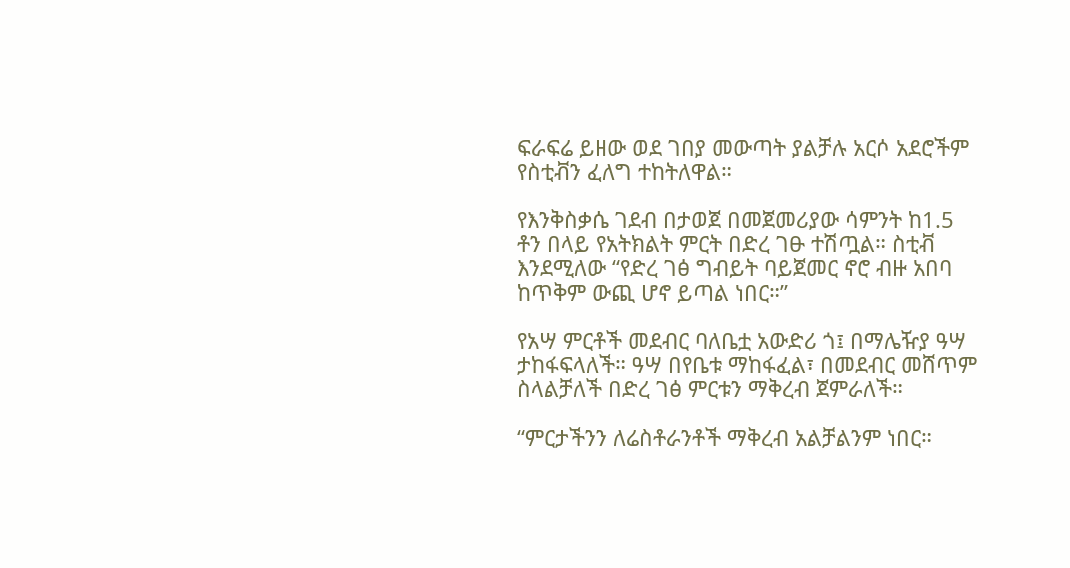ፍራፍሬ ይዘው ወደ ገበያ መውጣት ያልቻሉ አርሶ አደሮችም የስቲቭን ፈለግ ተከትለዋል።

የእንቅስቃሴ ገደብ በታወጀ በመጀመሪያው ሳምንት ከ1.5 ቶን በላይ የአትክልት ምርት በድረ ገፁ ተሽጧል። ስቲቭ እንደሚለው “የድረ ገፅ ግብይት ባይጀመር ኖሮ ብዙ አበባ ከጥቅም ውጪ ሆኖ ይጣል ነበር።”

የአሣ ምርቶች መደብር ባለቤቷ አውድሪ ጎ፤ በማሌዥያ ዓሣ ታከፋፍላለች። ዓሣ በየቤቱ ማከፋፈል፣ በመደብር መሸጥም ስላልቻለች በድረ ገፅ ምርቱን ማቅረብ ጀምራለች።

“ምርታችንን ለሬስቶራንቶች ማቅረብ አልቻልንም ነበር።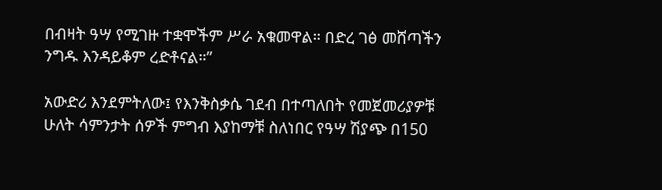በብዛት ዓሣ የሚገዙ ተቋሞችም ሥራ አቁመዋል። በድረ ገፅ መሸጣችን ንግዱ እንዳይቆም ረድቶናል።”

አውድሪ እንደምትለው፤ የእንቅስቃሴ ገደብ በተጣለበት የመጀመሪያዎቹ ሁለት ሳምንታት ሰዎች ምግብ እያከማቹ ስለነበር የዓሣ ሽያጭ በ150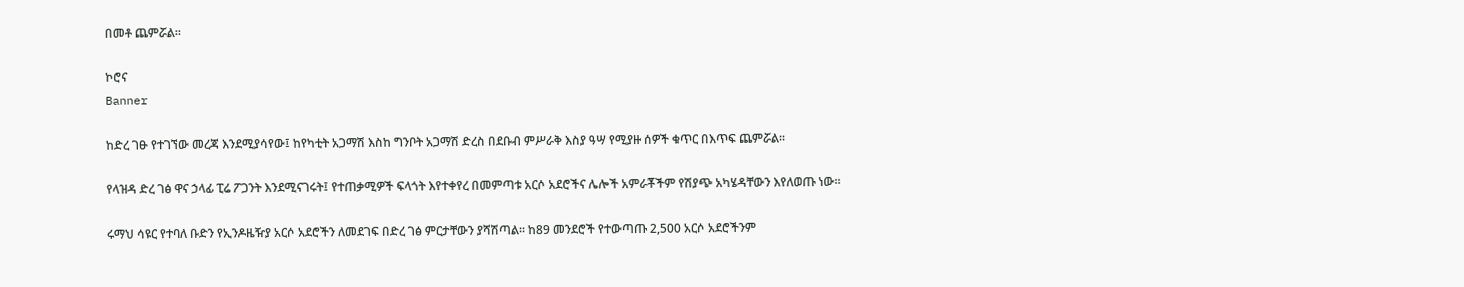በመቶ ጨምሯል።

ኮሮና
Banner

ከድረ ገፁ የተገኘው መረጃ እንደሚያሳየው፤ ከየካቲት አጋማሽ እስከ ግንቦት አጋማሽ ድረስ በደቡብ ምሥራቅ እስያ ዓሣ የሚያዙ ሰዎች ቁጥር በእጥፍ ጨምሯል።

የላዝዳ ድረ ገፅ ዋና ኃላፊ ፒሬ ፖጋንት እንደሚናገሩት፤ የተጠቃሚዎች ፍላጎት እየተቀየረ በመምጣቱ አርሶ አደሮችና ሌሎች አምራቾችም የሽያጭ አካሄዳቸውን እየለወጡ ነው።

ሩማህ ሳዩር የተባለ ቡድን የኢንዶዜዥያ አርሶ አደሮችን ለመደገፍ በድረ ገፅ ምርታቸውን ያሻሽጣል። ከ89 መንደሮች የተውጣጡ 2,500 አርሶ አደሮችንም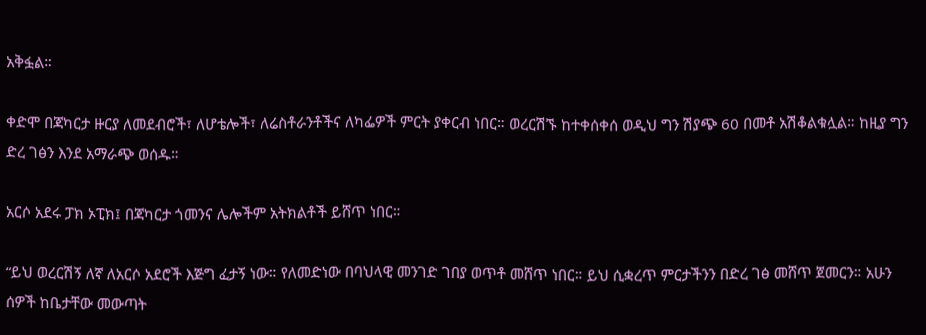አቅፏል።

ቀድሞ በጃካርታ ዙርያ ለመደብሮች፣ ለሆቴሎች፣ ለሬስቶራንቶችና ለካፌዎች ምርት ያቀርብ ነበር። ወረርሽኙ ከተቀሰቀሰ ወዲህ ግን ሽያጭ 60 በመቶ አሽቆልቁሏል። ከዚያ ግን ድረ ገፅን እንደ አማራጭ ወሰዱ።

አርሶ አደሩ ፓክ ኦፒክ፤ በጃካርታ ጎመንና ሌሎችም አትክልቶች ይሸጥ ነበር።

“ይህ ወረርሽኝ ለኛ ለአርሶ አደሮች እጅግ ፈታኝ ነው። የለመድነው በባህላዊ መንገድ ገበያ ወጥቶ መሸጥ ነበር። ይህ ሲቋረጥ ምርታችንን በድረ ገፅ መሸጥ ጀመርን። አሁን ሰዎች ከቤታቸው መውጣት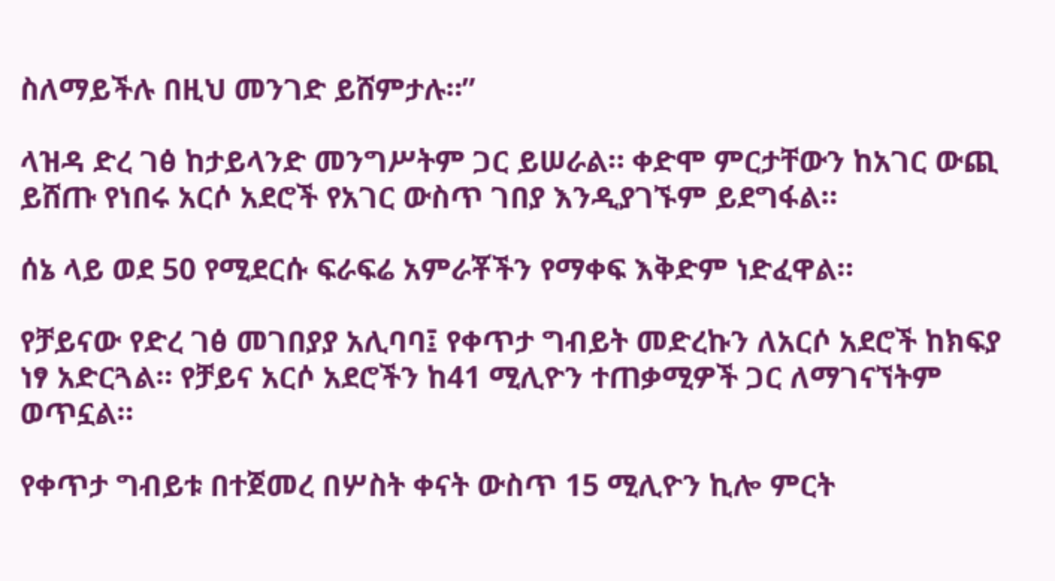ስለማይችሉ በዚህ መንገድ ይሸምታሉ።”

ላዝዳ ድረ ገፅ ከታይላንድ መንግሥትም ጋር ይሠራል። ቀድሞ ምርታቸውን ከአገር ውጪ ይሸጡ የነበሩ አርሶ አደሮች የአገር ውስጥ ገበያ እንዲያገኙም ይደግፋል።

ሰኔ ላይ ወደ 50 የሚደርሱ ፍራፍሬ አምራቾችን የማቀፍ እቅድም ነድፈዋል።

የቻይናው የድረ ገፅ መገበያያ አሊባባ፤ የቀጥታ ግብይት መድረኩን ለአርሶ አደሮች ከክፍያ ነፃ አድርጓል። የቻይና አርሶ አደሮችን ከ41 ሚሊዮን ተጠቃሚዎች ጋር ለማገናኘትም ወጥኗል።

የቀጥታ ግብይቱ በተጀመረ በሦስት ቀናት ውስጥ 15 ሚሊዮን ኪሎ ምርት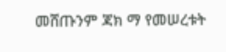መሸጡንም ጃክ ማ የመሠረቱት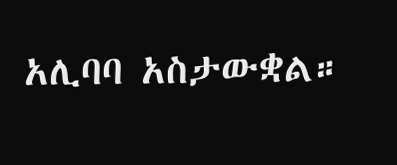አሊባባ አስታውቋል።